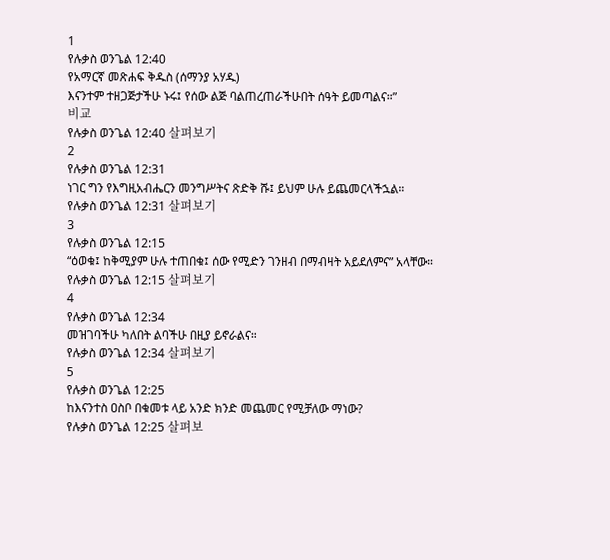1
የሉቃስ ወንጌል 12:40
የአማርኛ መጽሐፍ ቅዱስ (ሰማንያ አሃዱ)
እናንተም ተዘጋጅታችሁ ኑሩ፤ የሰው ልጅ ባልጠረጠራችሁበት ሰዓት ይመጣልና።”
비교
የሉቃስ ወንጌል 12:40 살펴보기
2
የሉቃስ ወንጌል 12:31
ነገር ግን የእግዚአብሔርን መንግሥትና ጽድቅ ሹ፤ ይህም ሁሉ ይጨመርላችኋል።
የሉቃስ ወንጌል 12:31 살펴보기
3
የሉቃስ ወንጌል 12:15
“ዕወቁ፤ ከቅሚያም ሁሉ ተጠበቁ፤ ሰው የሚድን ገንዘብ በማብዛት አይደለምና” አላቸው።
የሉቃስ ወንጌል 12:15 살펴보기
4
የሉቃስ ወንጌል 12:34
መዝገባችሁ ካለበት ልባችሁ በዚያ ይኖራልና።
የሉቃስ ወንጌል 12:34 살펴보기
5
የሉቃስ ወንጌል 12:25
ከእናንተስ ዐስቦ በቁመቱ ላይ አንድ ክንድ መጨመር የሚቻለው ማነው?
የሉቃስ ወንጌል 12:25 살펴보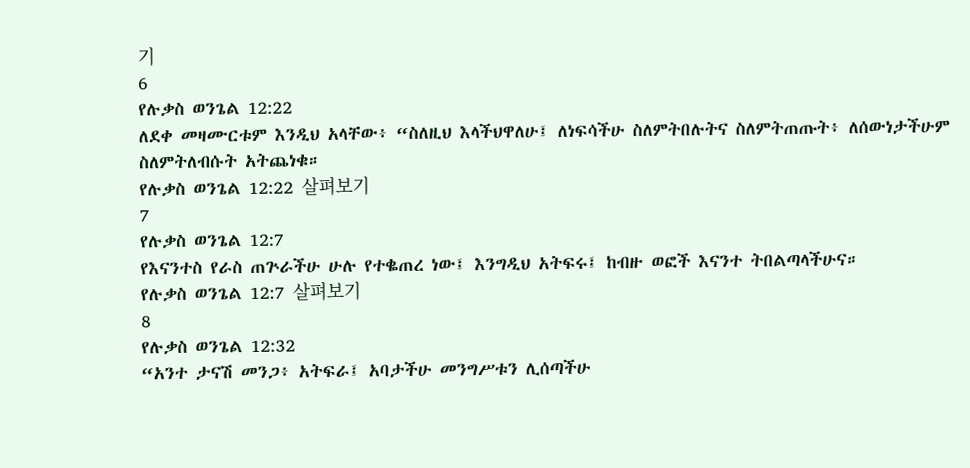기
6
የሉቃስ ወንጌል 12:22
ለደቀ መዛሙርቱም እንዲህ አላቸው፥ “ስለዚህ እላችህዋለሁ፤ ለነፍሳችሁ ስለምትበሉትና ስለምትጠጡት፥ ለሰውነታችሁም ስለምትለብሱት አትጨነቁ።
የሉቃስ ወንጌል 12:22 살펴보기
7
የሉቃስ ወንጌል 12:7
የእናንተስ የራስ ጠጕራችሁ ሁሉ የተቈጠረ ነው፤ እንግዲህ አትፍሩ፤ ከብዙ ወፎች እናንተ ትበልጣላችሁና።
የሉቃስ ወንጌል 12:7 살펴보기
8
የሉቃስ ወንጌል 12:32
“አንተ ታናሽ መንጋ፥ አትፍራ፤ አባታችሁ መንግሥቱን ሊሰጣችሁ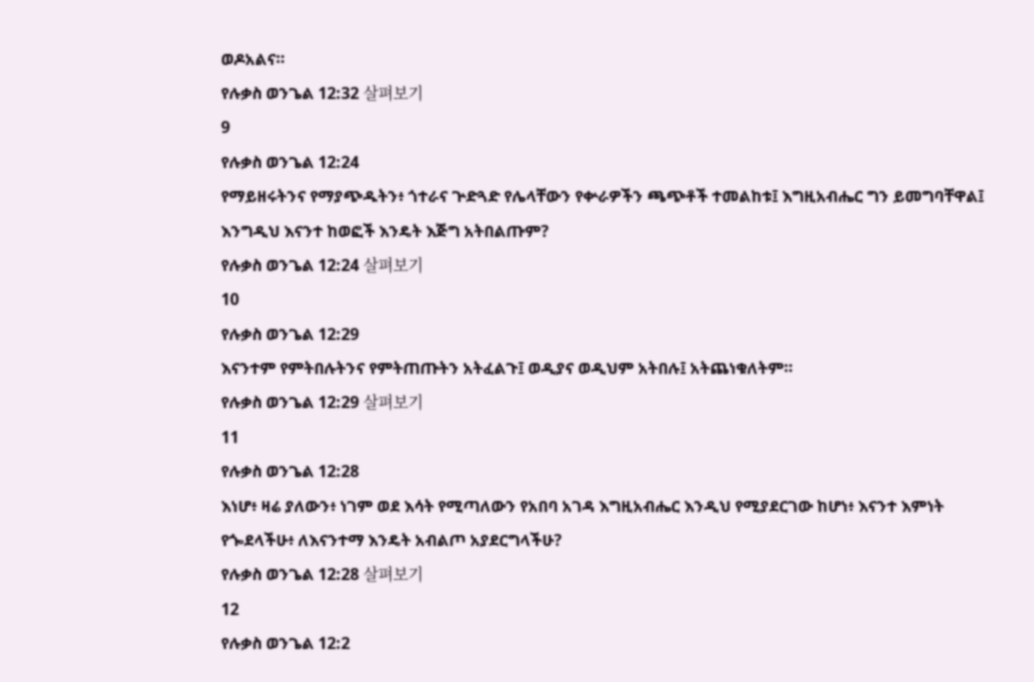ወዶአልና።
የሉቃስ ወንጌል 12:32 살펴보기
9
የሉቃስ ወንጌል 12:24
የማይዘሩትንና የማያጭዱትን፥ ጎተራና ጕድጓድ የሌላቸውን የቍራዎችን ጫጭቶች ተመልከቱ፤ እግዚአብሔር ግን ይመግባቸዋል፤ እንግዲህ እናንተ ከወፎች እንዴት እጅግ አትበልጡም?
የሉቃስ ወንጌል 12:24 살펴보기
10
የሉቃስ ወንጌል 12:29
እናንተም የምትበሉትንና የምትጠጡትን አትፈልጉ፤ ወዲያና ወዲህም አትበሉ፤ አትጨነቁለትም።
የሉቃስ ወንጌል 12:29 살펴보기
11
የሉቃስ ወንጌል 12:28
እነሆ፥ ዛሬ ያለውን፥ ነገም ወደ እሳት የሚጣለውን የአበባ አገዳ እግዚአብሔር እንዲህ የሚያደርገው ከሆነ፥ እናንተ እምነት የጐደላችሁ፥ ለእናንተማ እንዴት አብልጦ አያደርግላችሁ?
የሉቃስ ወንጌል 12:28 살펴보기
12
የሉቃስ ወንጌል 12:2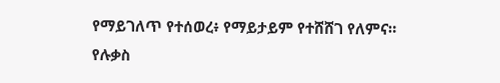የማይገለጥ የተሰወረ፥ የማይታይም የተሸሸገ የለምና።
የሉቃስ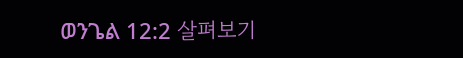ወንጌል 12:2 살펴보기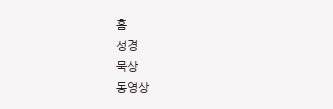홈
성경
묵상
동영상